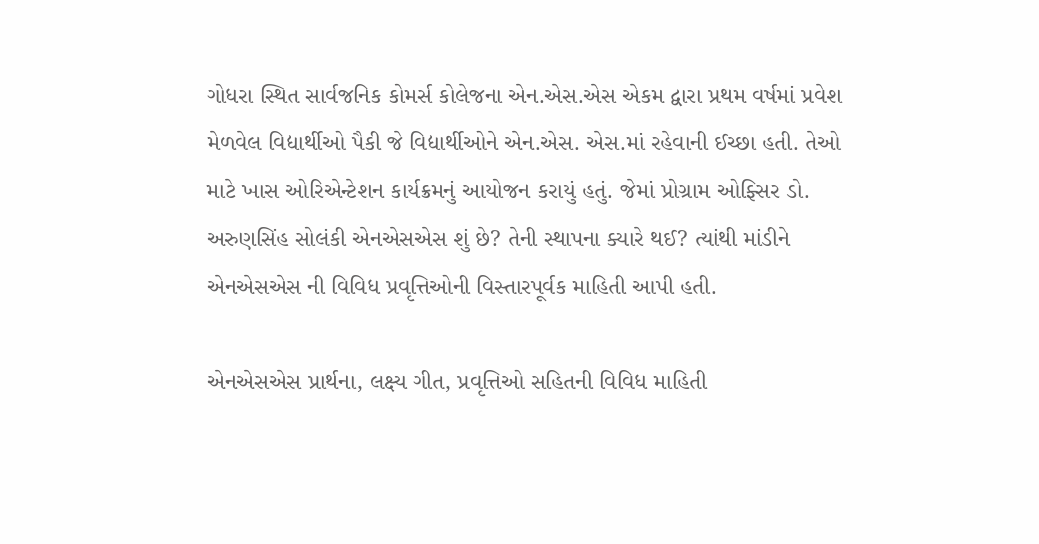ગોધરા સ્થિત સાર્વજનિક કોમર્સ કોલેજના એન.એસ.એસ એકમ દ્વારા પ્રથમ વર્ષમાં પ્રવેશ મેળવેલ વિદ્યાર્થીઓ પૈકી જે વિદ્યાર્થીઓને એન.એસ. એસ.માં રહેવાની ઈચ્છા હતી. તેઓ માટે ખાસ ઓરિએન્ટેશન કાર્યક્રમનું આયોજન કરાયું હતું. જેમાં પ્રોગ્રામ ઓફ્સિર ડો. અરુણસિંહ સોલંકી એનએસએસ શું છે? તેની સ્થાપના ક્યારે થઈ? ત્યાંથી માંડીને એનએસએસ ની વિવિધ પ્રવૃત્તિઓની વિસ્તારપૂર્વક માહિતી આપી હતી.

એનએસએસ પ્રાર્થના, લક્ષ્ય ગીત, પ્રવૃત્તિઓ સહિતની વિવિધ માહિતી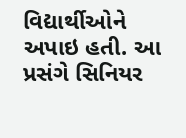વિદ્યાર્થીઓને અપાઇ હતી. આ પ્રસંગે સિનિયર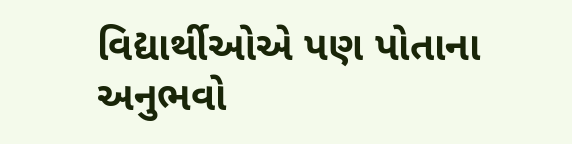વિદ્યાર્થીઓએ પણ પોતાના અનુભવો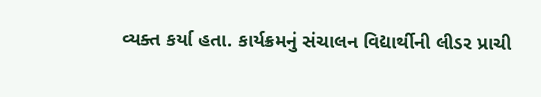વ્યક્ત કર્યા હતા. કાર્યક્રમનું સંચાલન વિદ્યાર્થીની લીડર પ્રાચી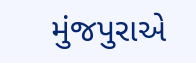મુંજપુરાએ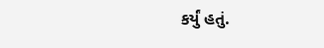કર્યું હતું.